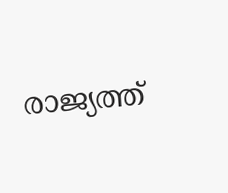രാജ്യത്ത്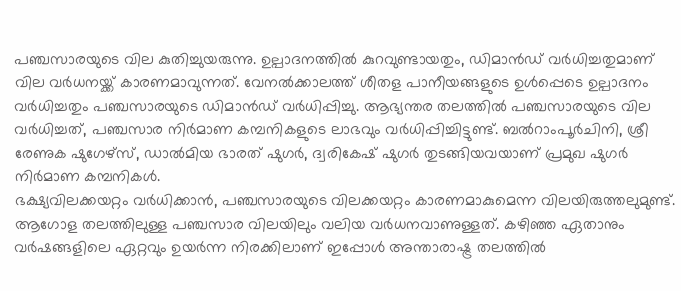പഞ്ചസാരയുടെ വില കുതിച്ചുയരുന്നു. ഉല്പാദനത്തിൽ കുറവുണ്ടായതും, ഡിമാൻഡ് വർധിച്ചതുമാണ് വില വർധനയ്ക്ക് കാരണമാവുന്നത്. വേനൽക്കാലത്ത് ശീതള പാനീയങ്ങളുടെ ഉൾപ്പെടെ ഉല്പാദനം വർധിച്ചതും പഞ്ചസാരയുടെ ഡിമാൻഡ് വർധിപ്പിച്ചു. ആഭ്യന്തര തലത്തിൽ പഞ്ചസാരയുടെ വില വർധിച്ചത്, പഞ്ചസാര നിർമാണ കമ്പനികളുടെ ലാഭവും വർധിപ്പിച്ചിട്ടുണ്ട്. ബൽറാംപൂർചിനി, ശ്രീ രേണുക ഷുഗേഴ്സ്, ഡാൽമിയ ഭാരത് ഷുഗർ, ദ്വരികേഷ് ഷുഗർ തുടങ്ങിയവയാണ് പ്രമുഖ ഷുഗർ നിർമാണ കമ്പനികൾ.
ഭക്ഷ്യവിലക്കയറ്റം വർധിക്കാൻ, പഞ്ചസാരയുടെ വിലക്കയറ്റം കാരണമാകുമെന്ന വിലയിരുത്തലുമുണ്ട്. ആഗോള തലത്തിലുള്ള പഞ്ചസാര വിലയിലും വലിയ വർധനവാണുള്ളത്. കഴിഞ്ഞ ഏതാനും വർഷങ്ങളിലെ ഏറ്റവും ഉയർന്ന നിരക്കിലാണ് ഇപ്പോൾ അന്താരാഷ്ട്ര തലത്തിൽ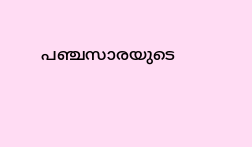പഞ്ചസാരയുടെ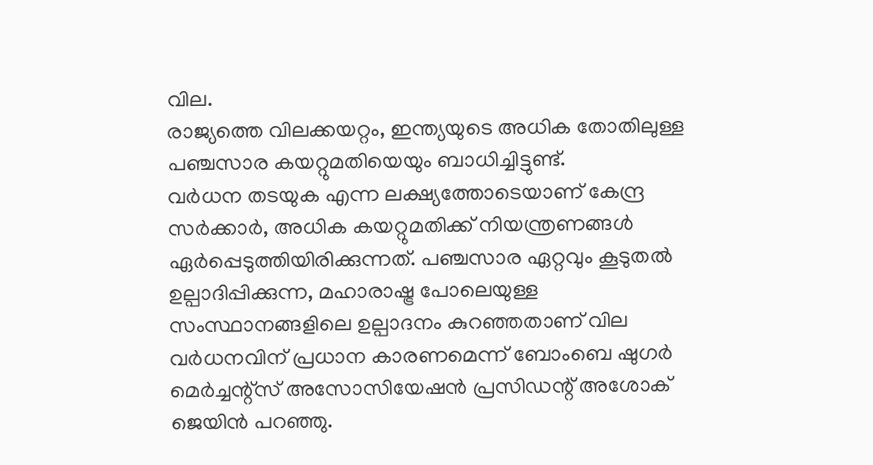വില.
രാജ്യത്തെ വിലക്കയറ്റം, ഇന്ത്യയുടെ അധിക തോതിലുള്ള പഞ്ചസാര കയറ്റുമതിയെയും ബാധിച്ചിട്ടുണ്ട്.
വർധന തടയുക എന്ന ലക്ഷ്യത്തോടെയാണ് കേന്ദ്ര സർക്കാർ, അധിക കയറ്റുമതിക്ക് നിയന്ത്രണങ്ങൾ ഏർപ്പെടുത്തിയിരിക്കുന്നത്. പഞ്ചസാര ഏറ്റവും കൂടുതൽ ഉല്പാദിപ്പിക്കുന്ന, മഹാരാഷ്ട്ര പോലെയുള്ള സംസ്ഥാനങ്ങളിലെ ഉല്പാദനം കുറഞ്ഞതാണ് വില വർധനവിന് പ്രധാന കാരണമെന്ന് ബോംബെ ഷുഗർ മെർച്ചന്റ്സ് അസോസിയേഷൻ പ്രസിഡന്റ് അശോക് ജെയിൻ പറഞ്ഞു.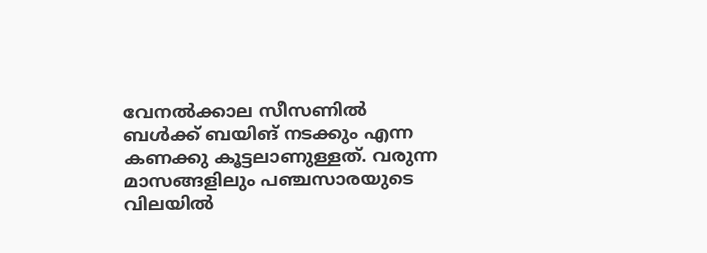വേനൽക്കാല സീസണിൽ ബൾക്ക് ബയിങ് നടക്കും എന്ന കണക്കു കൂട്ടലാണുള്ളത്. വരുന്ന മാസങ്ങളിലും പഞ്ചസാരയുടെ വിലയിൽ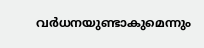വർധനയുണ്ടാകുമെന്നും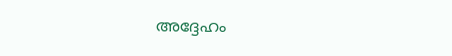അദ്ദേഹം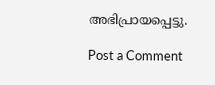അഭിപ്രായപ്പെട്ടു.

Post a Comment